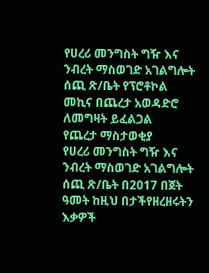የሀረሪ መንግስት ግዥ እና ንብረት ማስወገድ አገልግሎት ሰጪ ጽ/ቤት የፕሮቶኮል መኪና በጨረታ አወዳድሮ ለመግዛት ይፈልጋል
የጨረታ ማስታወቂያ
የሀረሪ መንግስት ግዥ እና ንብረት ማስወገድ አገልግሎት ሰጪ ጽ/ቤት በ2017 በጀት ዓመት ከዚህ በታችየዘረዘሩትን እቃዎች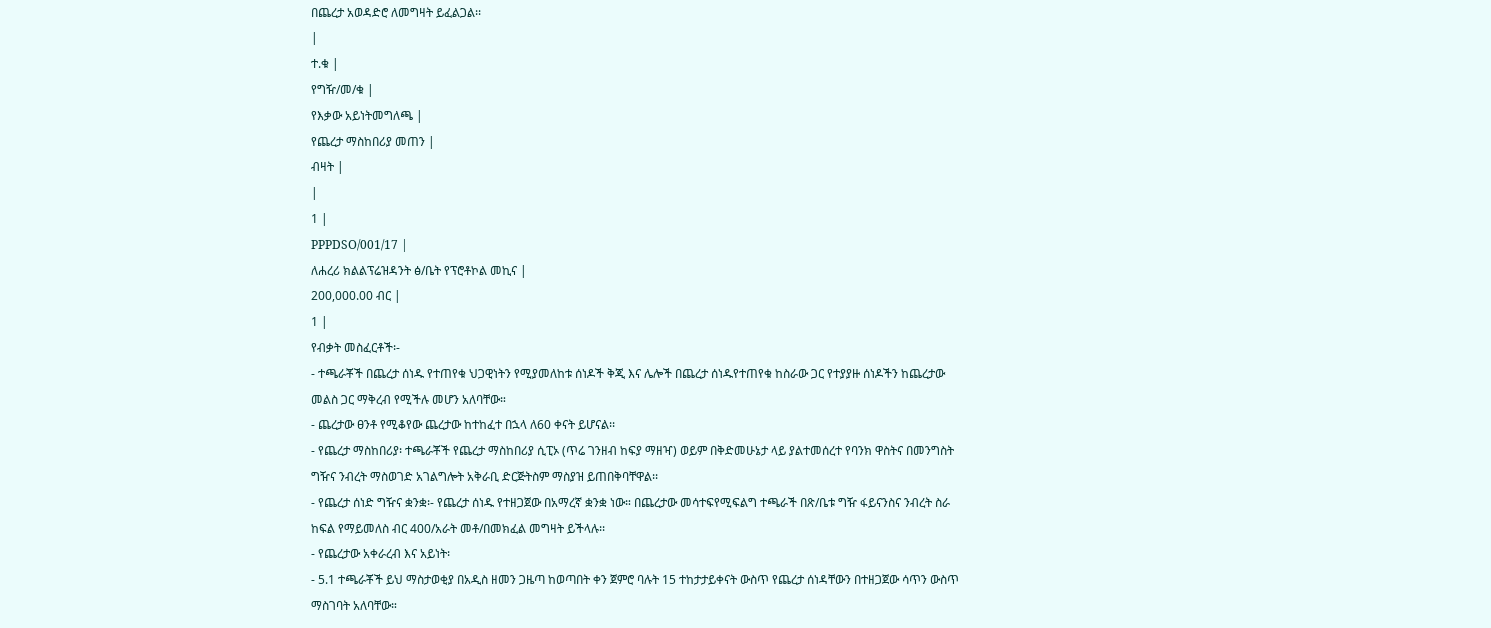በጨረታ አወዳድሮ ለመግዛት ይፈልጋል፡፡
|
ተ.ቁ |
የግዥ/መ/ቁ |
የእቃው አይነትመግለጫ |
የጨረታ ማስከበሪያ መጠን |
ብዛት |
|
1 |
PPPDSO/001/17 |
ለሐረሪ ክልልፕሬዝዳንት ፅ/ቤት የፕሮቶኮል መኪና |
200,000.00 ብር |
1 |
የብቃት መስፈርቶች፡-
- ተጫራቾች በጨረታ ሰነዱ የተጠየቁ ህጋዊነትን የሚያመለከቱ ሰነዶች ቅጂ እና ሌሎች በጨረታ ሰነዱየተጠየቁ ከስራው ጋር የተያያዙ ሰነዶችን ከጨረታው መልስ ጋር ማቅረብ የሚችሉ መሆን አለባቸው።
- ጨረታው ፀንቶ የሚቆየው ጨረታው ከተከፈተ በኋላ ለ60 ቀናት ይሆናል፡፡
- የጨረታ ማስከበሪያ፡ ተጫራቾች የጨረታ ማስከበሪያ ሲፒኦ (ጥሬ ገንዘብ ከፍያ ማዘዣ) ወይም በቅድመሁኔታ ላይ ያልተመሰረተ የባንክ ዋስትና በመንግስት ግዥና ንብረት ማስወገድ አገልግሎት አቅራቢ ድርጅትስም ማስያዝ ይጠበቅባቸዋል፡፡
- የጨረታ ሰነድ ግዥና ቋንቋ፡- የጨረታ ሰነዱ የተዘጋጀው በአማረኛ ቋንቋ ነው። በጨረታው መሳተፍየሚፍልግ ተጫራች በጽ/ቤቱ ግዥ ፋይናንስና ንብረት ስራ ከፍል የማይመለስ ብር 400/አራት መቶ/በመክፈል መግዛት ይችላሉ፡፡
- የጨረታው አቀራረብ እና አይነት፡
- 5.1 ተጫራቾች ይህ ማስታወቂያ በአዲስ ዘመን ጋዜጣ ከወጣበት ቀን ጀምሮ ባሉት 15 ተከታታይቀናት ውስጥ የጨረታ ሰነዳቸውን በተዘጋጀው ሳጥን ውስጥ ማስገባት አለባቸው።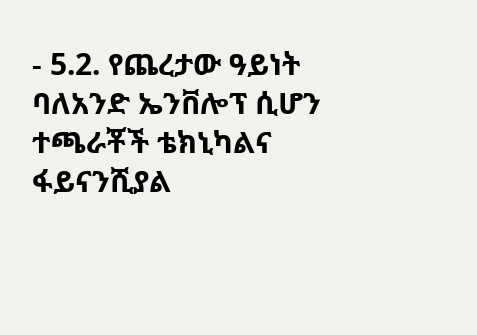- 5.2. የጨረታው ዓይነት ባለአንድ ኤንቨሎፕ ሲሆን ተጫራቾች ቴክኒካልና ፋይናንሺያል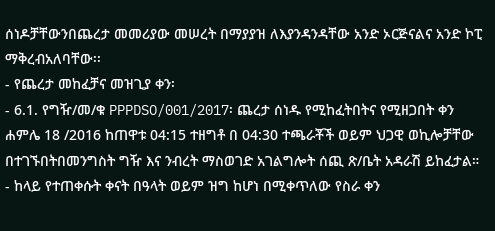ሰነዶቻቸውንበጨረታ መመሪያው መሠረት በማያያዝ ለእያንዳንዳቸው አንድ ኦርጅናልና አንድ ኮፒ ማቅረብአለባቸው፡፡
- የጨረታ መከፈቻና መዝጊያ ቀን፡
- 6.1. የግዥ/መ/ቁ PPPDSO/001/2017፡ ጨረታ ሰነዱ የሚከፈትበትና የሚዘጋበት ቀን ሐምሌ 18 /2016 ከጠዋቱ 04:15 ተዘግቶ በ 04:30 ተጫራቾች ወይም ህጋዊ ወኪሎቻቸው በተገኙበትበመንግስት ግዥ እና ንብረት ማስወገድ አገልግሎት ሰጪ ጽ/ቤት አዳራሽ ይከፈታል።
- ከላይ የተጠቀሱት ቀናት በዓላት ወይም ዝግ ከሆነ በሚቀጥለው የስራ ቀን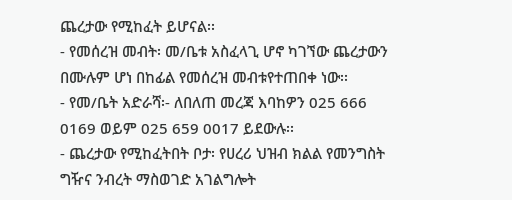ጨረታው የሚከፈት ይሆናል፡፡
- የመሰረዝ መብት፡ መ/ቤቱ አስፈላጊ ሆኖ ካገኘው ጨረታውን በሙሉም ሆነ በከፊል የመሰረዝ መብቱየተጠበቀ ነው፡፡
- የመ/ቤት አድራሻ፡- ለበለጠ መረጃ እባከዎን 025 666 0169 ወይም 025 659 0017 ይደውሉ፡፡
- ጨረታው የሚከፈትበት ቦታ፡ የሀረሪ ህዝብ ክልል የመንግስት ግዥና ንብረት ማስወገድ አገልግሎት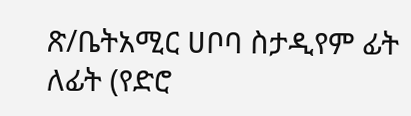ጽ/ቤትአሚር ሀቦባ ስታዲየም ፊት ለፊት (የድሮ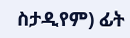ስታዲየም) ፊት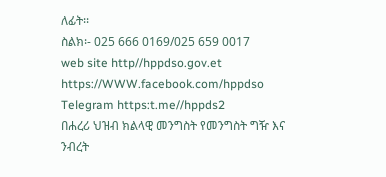ለፊት፡፡
ስልክ፡- 025 666 0169/025 659 0017
web site http//hppdso.gov.et
https://WWW.facebook.com/hppdso
Telegram https:t.me//hppds2
በሐረሪ ህዝብ ክልላዊ መንግስት የመንግስት ግዥ እና
ንብረት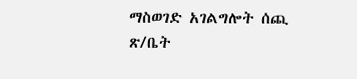ማስወገድ አገልግሎት ሰጪ ጽ/ቤት